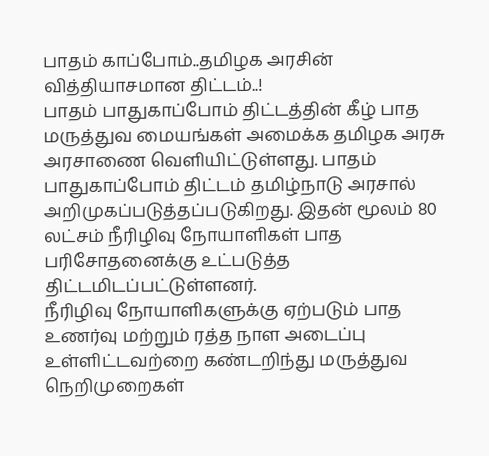பாதம் காப்போம்..தமிழக அரசின் வித்தியாசமான திட்டம்..!
பாதம் பாதுகாப்போம் திட்டத்தின் கீழ் பாத மருத்துவ மையங்கள் அமைக்க தமிழக அரசு அரசாணை வெளியிட்டுள்ளது. பாதம் பாதுகாப்போம் திட்டம் தமிழ்நாடு அரசால் அறிமுகப்படுத்தப்படுகிறது. இதன் மூலம் 80 லட்சம் நீரிழிவு நோயாளிகள் பாத பரிசோதனைக்கு உட்படுத்த திட்டமிடப்பட்டுள்ளனர்.
நீரிழிவு நோயாளிகளுக்கு ஏற்படும் பாத உணர்வு மற்றும் ரத்த நாள அடைப்பு உள்ளிட்டவற்றை கண்டறிந்து மருத்துவ நெறிமுறைகள்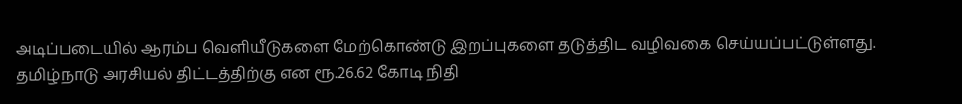அடிப்படையில் ஆரம்ப வெளியீடுகளை மேற்கொண்டு இறப்புகளை தடுத்திட வழிவகை செய்யப்பட்டுள்ளது.
தமிழ்நாடு அரசியல் திட்டத்திற்கு என ரூ.26.62 கோடி நிதி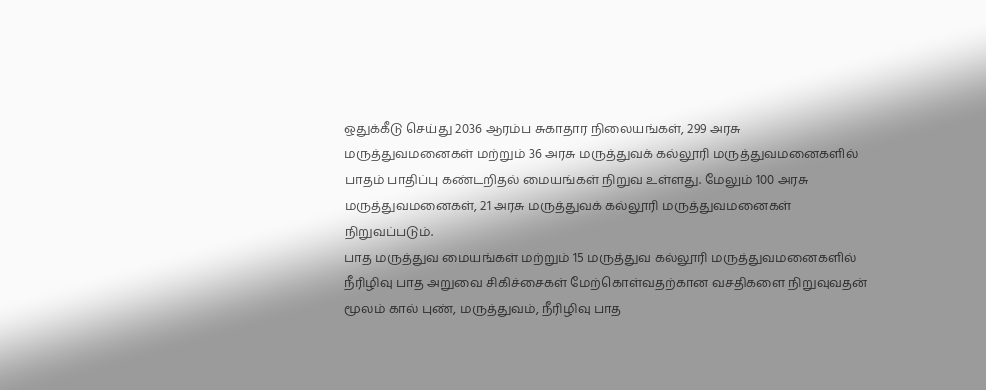ஒதுக்கீடு செய்து 2036 ஆரம்ப சுகாதார நிலையங்கள், 299 அரசு மருத்துவமனைகள் மற்றும் 36 அரசு மருத்துவக் கல்லூரி மருத்துவமனைகளில் பாதம் பாதிப்பு கண்டறிதல் மையங்கள் நிறுவ உள்ளது. மேலும் 100 அரசு மருத்துவமனைகள், 21 அரசு மருத்துவக் கல்லூரி மருத்துவமனைகள் நிறுவப்படும்.
பாத மருத்துவ மையங்கள் மற்றும் 15 மருத்துவ கல்லூரி மருத்துவமனைகளில் நீரிழிவு பாத அறுவை சிகிச்சைகள் மேற்கொள்வதற்கான வசதிகளை நிறுவுவதன் மூலம் கால் புண், மருத்துவம், நீரிழிவு பாத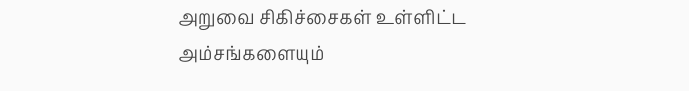அறுவை சிகிச்சைகள் உள்ளிட்ட அம்சங்களையும்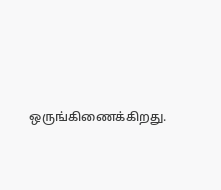ஒருங்கிணைக்கிறது.